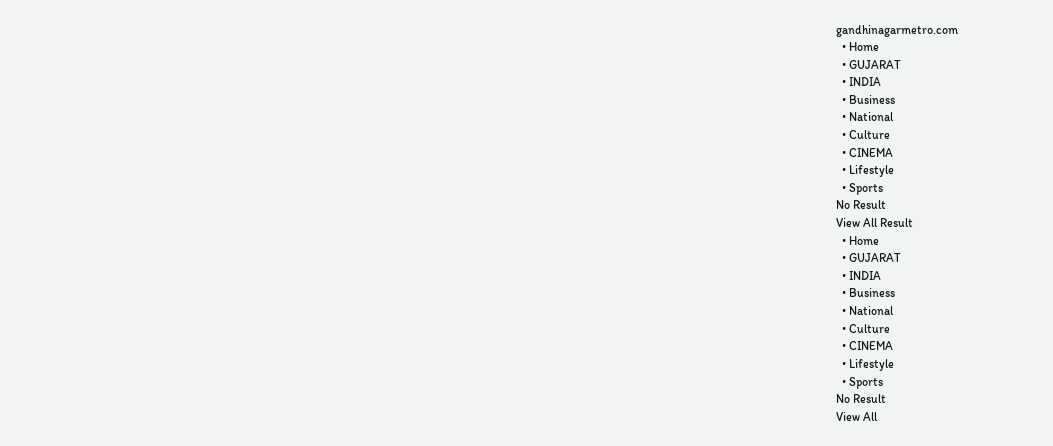gandhinagarmetro.com
  • Home
  • GUJARAT
  • INDIA
  • Business
  • National
  • Culture
  • CINEMA
  • Lifestyle
  • Sports
No Result
View All Result
  • Home
  • GUJARAT
  • INDIA
  • Business
  • National
  • Culture
  • CINEMA
  • Lifestyle
  • Sports
No Result
View All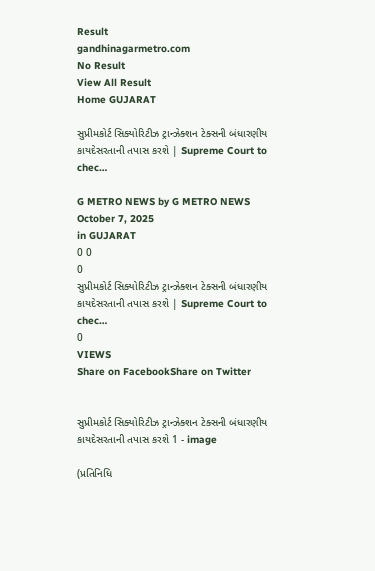Result
gandhinagarmetro.com
No Result
View All Result
Home GUJARAT

સુપ્રીમકોર્ટ સિક્યોરિટીઝ ટ્રાન્ઝેક્શન ટેક્સની બંધારણીય કાયદેસરતાની તપાસ કરશે | Supreme Court to chec…

G METRO NEWS by G METRO NEWS
October 7, 2025
in GUJARAT
0 0
0
સુપ્રીમકોર્ટ સિક્યોરિટીઝ ટ્રાન્ઝેક્શન ટેક્સની બંધારણીય કાયદેસરતાની તપાસ કરશે | Supreme Court to chec…
0
VIEWS
Share on FacebookShare on Twitter


સુપ્રીમકોર્ટ સિક્યોરિટીઝ ટ્રાન્ઝેક્શન ટેક્સની બંધારણીય કાયદેસરતાની તપાસ કરશે 1 - image

(પ્રતિનિધિ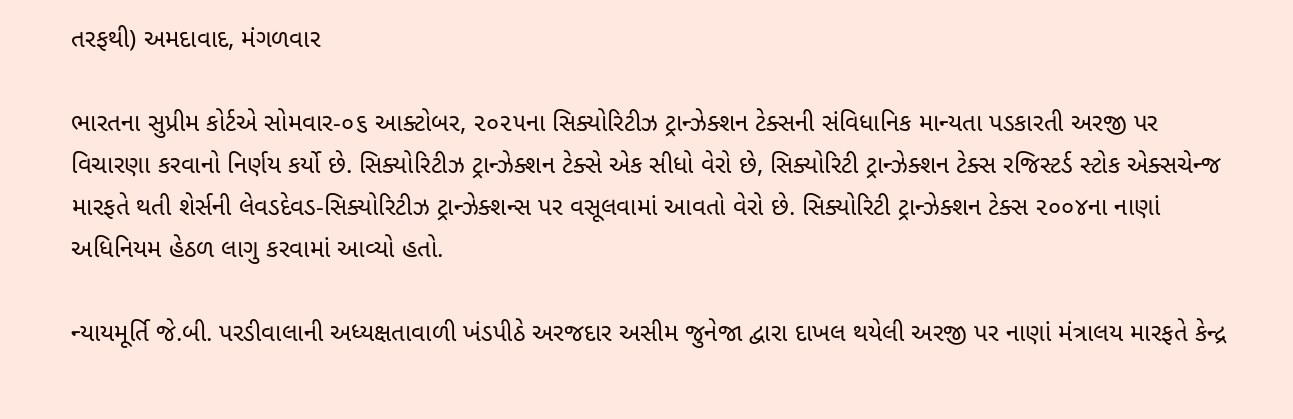તરફથી) અમદાવાદ, મંગળવાર

ભારતના સુપ્રીમ કોર્ટએ સોમવાર-૦૬ આક્ટોબર, ૨૦૨૫ના સિક્યોરિટીઝ ટ્રાન્ઝેક્શન ટેક્સની સંવિધાનિક માન્યતા પડકારતી અરજી પર વિચારણા કરવાનો નિર્ણય કર્યો છે. સિક્યોરિટીઝ ટ્રાન્ઝેક્શન ટેક્સે એક સીધો વેરો છે, સિક્યોરિટી ટ્રાન્ઝેક્શન ટેક્સ રજિસ્ટર્ડ સ્ટોક એક્સચેન્જ મારફતે થતી શેર્સની લેવડદેવડ-સિક્યોરિટીઝ ટ્રાન્ઝેક્શન્સ પર વસૂલવામાં આવતો વેરો છે. સિક્યોરિટી ટ્રાન્ઝેક્શન ટેક્સ ૨૦૦૪ના નાણાં અધિનિયમ હેઠળ લાગુ કરવામાં આવ્યો હતો.

ન્યાયમૂર્તિ જે.બી. પરડીવાલાની અધ્યક્ષતાવાળી ખંડપીઠે અરજદાર અસીમ જુનેજા દ્વારા દાખલ થયેલી અરજી પર નાણાં મંત્રાલય મારફતે કેન્દ્ર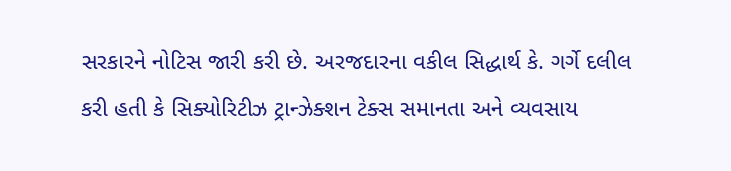સરકારને નોટિસ જારી કરી છે. અરજદારના વકીલ સિદ્ધાર્થ કે. ગર્ગે દલીલ કરી હતી કે સિક્યોરિટીઝ ટ્રાન્ઝેક્શન ટેક્સ સમાનતા અને વ્યવસાય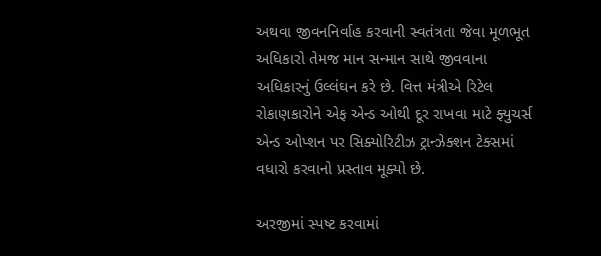અથવા જીવનનિર્વાહ કરવાની સ્વતંત્રતા જેવા મૂળભૂત અધિકારો તેમજ માન સન્માન સાથે જીવવાના અધિકારનું ઉલ્લંઘન કરે છે. વિત્ત મંત્રીએ રિટેલ રોકાણકારોને એફ એન્ડ ઓથી દૂર રાખવા માટે ફ્યુચર્સ એન્ડ ઓપ્શન પર સિક્યોરિટીઝ ટ્રાન્ઝેક્શન ટેક્સમાં વધારો કરવાનો પ્રસ્તાવ મૂક્યો છે.

અરજીમાં સ્પષ્ટ કરવામાં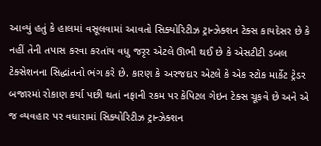આવ્યું હતું કે હાલમાં વસૂલવામાં આવતો સિક્યોરિટીઝ ટ્રાન્ઝેક્શન ટેક્સ કાયદેસર છે કે નહીં તેની તપાસ કરવા કરતાંય વધુ જરૃર એટલે ઊભી થઈ છે કે એસટીટી ડબલ ટેક્સેશનના સિદ્ધાંતનો ભંગ કરે છે. કારણ કે અરજદાર એટલે કે એક સ્ટોક માર્કેટ ટ્રેડર બજારમાં રોકાણ કર્યા પછી થતાં નફાની રકમ પર કેપિટલ ગેઇન ટેક્સ ચૂકવે છે અને એ જ વ્યવહાર પર વધારામાં સિક્યોરિટીઝ ટ્રાન્ઝેક્શન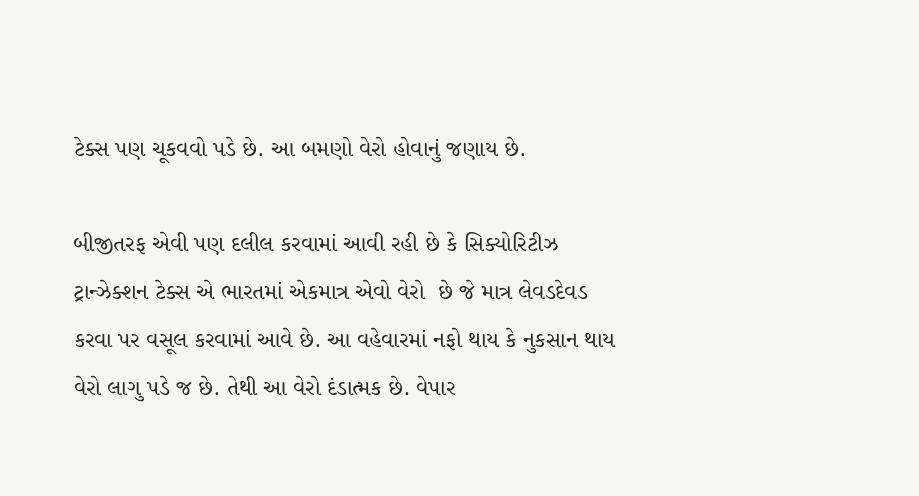ટેક્સ પણ ચૂકવવો પડે છે. આ બમણો વેરો હોવાનું જણાય છે.

બીજીતરફ એવી પણ દલીલ કરવામાં આવી રહી છે કે સિક્યોરિટીઝ ટ્રાન્ઝેક્શન ટેક્સ એ ભારતમાં એકમાત્ર એવો વેરો  છે જે માત્ર લેવડદેવડ કરવા પર વસૂલ કરવામાં આવે છે. આ વહેવારમાં નફો થાય કે નુકસાન થાય વેરો લાગુ પડે જ છે. તેથી આ વેરો દંડાત્મક છે. વેપાર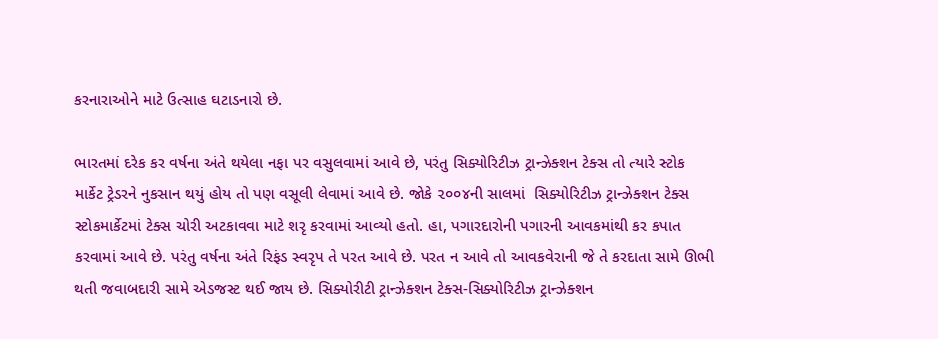કરનારાઓને માટે ઉત્સાહ ઘટાડનારો છે.

ભારતમાં દરેક કર વર્ષના અંતે થયેલા નફા પર વસુલવામાં આવે છે, પરંતુ સિક્યોરિટીઝ ટ્રાન્ઝેક્શન ટેક્સ તો ત્યારે સ્ટોક માર્કેટ ટ્રેડરને નુકસાન થયું હોય તો પણ વસૂલી લેવામાં આવે છે. જોકે ૨૦૦૪ની સાલમાં  સિક્યોરિટીઝ ટ્રાન્ઝેક્શન ટેક્સ સ્ટોકમાર્કેટમાં ટેક્સ ચોરી અટકાવવા માટે શરૃ કરવામાં આવ્યો હતો. હા, પગારદારોની પગારની આવકમાંથી કર કપાત કરવામાં આવે છે. પરંતુ વર્ષના અંતે રિફંડ સ્વરૃપ તે પરત આવે છે. પરત ન આવે તો આવકવેરાની જે તે કરદાતા સામે ઊભી થતી જવાબદારી સામે એડજસ્ટ થઈ જાય છે. સિક્યોરીટી ટ્રાન્ઝેક્શન ટેક્સ-સિક્યોરિટીઝ ટ્રાન્ઝેક્શન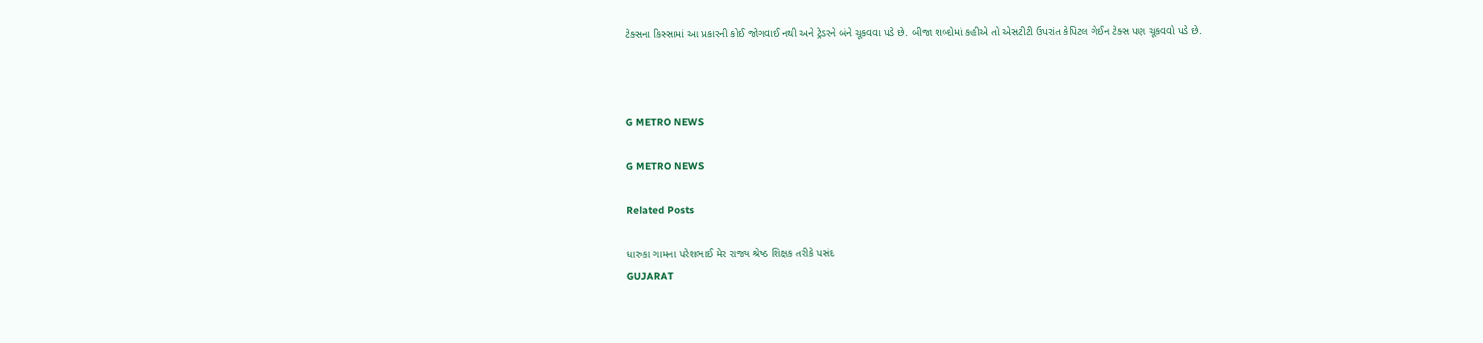ટેક્સના કિસ્સામાં આ પ્રકારની કોઈ જોગવાઈ નથી અને ટ્રેડરને બંને ચૂકવવા પડે છે. બીજા શબ્દોમાં કહીએ તો એસટીટી ઉપરાંત કેપિટલ ગેઈન ટેક્સ પણ ચૂકવવો પડે છે.



G METRO NEWS

G METRO NEWS

Related Posts

ધારુકા ગામના પરેશભાઈ મેર રાજ્ય શ્રેષ્ઠ શિક્ષક તરીકે પસંદ
GUJARAT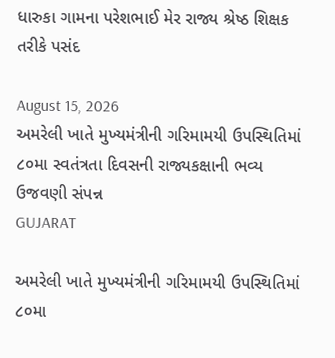ધારુકા ગામના પરેશભાઈ મેર રાજ્ય શ્રેષ્ઠ શિક્ષક તરીકે પસંદ

August 15, 2026
અમરેલી ખાતે મુખ્યમંત્રીની ગરિમામયી ઉપસ્થિતિમાં ૮૦મા સ્વતંત્રતા દિવસની રાજ્યકક્ષાની ભવ્ય ઉજવણી સંપન્ન
GUJARAT

અમરેલી ખાતે મુખ્યમંત્રીની ગરિમામયી ઉપસ્થિતિમાં ૮૦મા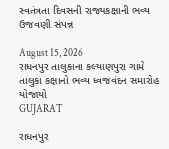સ્વતંત્રતા દિવસની રાજ્યકક્ષાની ભવ્ય ઉજવણી સંપન્ન

August 15, 2026
રાધનપુર તાલુકાના કલ્યાણપુરા ગામે તાલુકા કક્ષાનો ભવ્ય ધ્વજવંદન સમારોહ યોજાયો
GUJARAT

રાધનપુર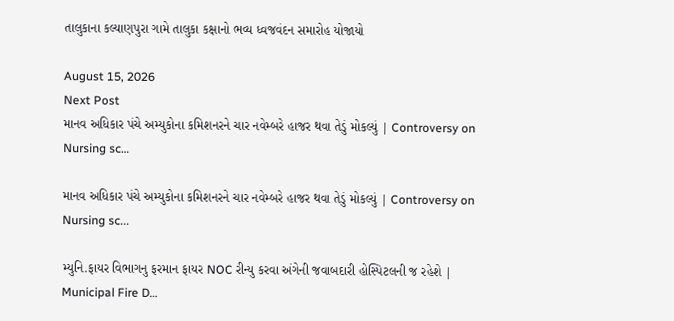તાલુકાના કલ્યાણપુરા ગામે તાલુકા કક્ષાનો ભવ્ય ધ્વજવંદન સમારોહ યોજાયો

August 15, 2026
Next Post
માનવ અધિકાર પંચે અમ્યુકોના કમિશનરને ચાર નવેમ્બરે હાજર થવા તેડું મોકલ્યું | Controversy on Nursing sc…

માનવ અધિકાર પંચે અમ્યુકોના કમિશનરને ચાર નવેમ્બરે હાજર થવા તેડું મોકલ્યું | Controversy on Nursing sc...

મ્યુનિ.ફાયર વિભાગનુ ફરમાન ફાયર NOC રીન્યુ કરવા અંગેની જવાબદારી હોસ્પિટલની જ રહેશે | Municipal Fire D…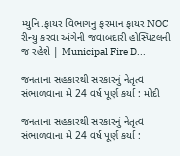મ્યુનિ.ફાયર વિભાગનુ ફરમાન ફાયર NOC રીન્યુ કરવા અંગેની જવાબદારી હોસ્પિટલની જ રહેશે | Municipal Fire D...

જનતાના સહકારથી સરકારનું નેતૃત્વ સંભાળવાના મે 24 વર્ષ પૂર્ણ કર્યા : મોદી

જનતાના સહકારથી સરકારનું નેતૃત્વ સંભાળવાના મે 24 વર્ષ પૂર્ણ કર્યા :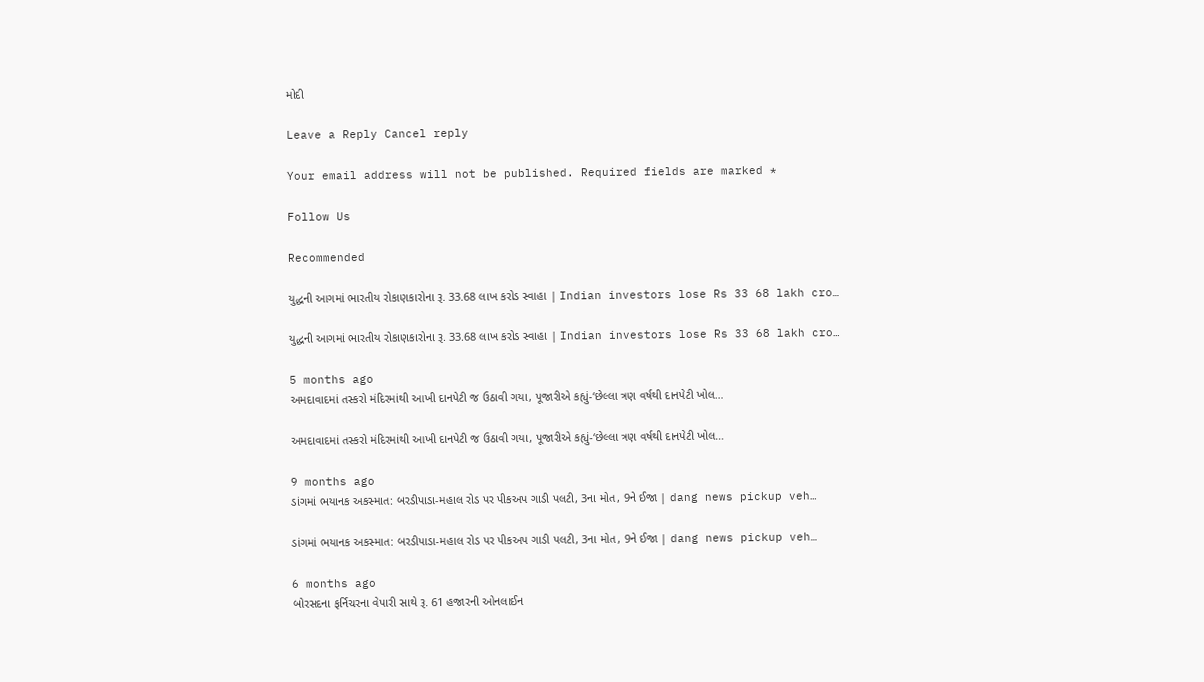મોદી

Leave a Reply Cancel reply

Your email address will not be published. Required fields are marked *

Follow Us

Recommended

યુદ્ધની આગમાં ભારતીય રોકાણકારોના રૂ. 33.68 લાખ કરોડ સ્વાહા | Indian investors lose Rs 33 68 lakh cro…

યુદ્ધની આગમાં ભારતીય રોકાણકારોના રૂ. 33.68 લાખ કરોડ સ્વાહા | Indian investors lose Rs 33 68 lakh cro…

5 months ago
અમદાવાદમાં તસ્કરો મંદિરમાંથી આખી દાનપેટી જ ઉઠાવી ગયા, પૂજારીએ કહ્યું-‘છેલ્લા ત્રણ વર્ષથી દાનપેટી ખોલ…

અમદાવાદમાં તસ્કરો મંદિરમાંથી આખી દાનપેટી જ ઉઠાવી ગયા, પૂજારીએ કહ્યું-‘છેલ્લા ત્રણ વર્ષથી દાનપેટી ખોલ…

9 months ago
ડાંગમાં ભયાનક અકસ્માત: બરડીપાડા-મહાલ રોડ પર પીકઅપ ગાડી પલટી, 3ના મોત, 9ને ઈજા | dang news pickup veh…

ડાંગમાં ભયાનક અકસ્માત: બરડીપાડા-મહાલ રોડ પર પીકઅપ ગાડી પલટી, 3ના મોત, 9ને ઈજા | dang news pickup veh…

6 months ago
બોરસદના ફર્નિચરના વેપારી સાથે રૂ. 61 હજારની ઓનલાઈન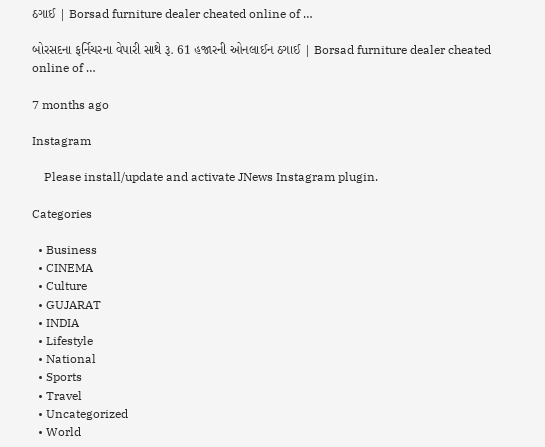ઠગાઈ | Borsad furniture dealer cheated online of …

બોરસદના ફર્નિચરના વેપારી સાથે રૂ. 61 હજારની ઓનલાઈન ઠગાઈ | Borsad furniture dealer cheated online of …

7 months ago

Instagram

    Please install/update and activate JNews Instagram plugin.

Categories

  • Business
  • CINEMA
  • Culture
  • GUJARAT
  • INDIA
  • Lifestyle
  • National
  • Sports
  • Travel
  • Uncategorized
  • World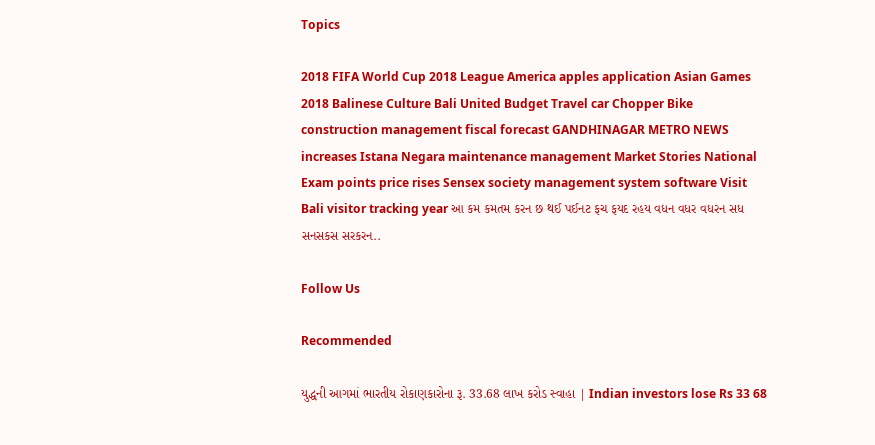Topics

2018 FIFA World Cup 2018 League America apples application Asian Games 2018 Balinese Culture Bali United Budget Travel car Chopper Bike construction management fiscal forecast GANDHINAGAR METRO NEWS increases Istana Negara maintenance management Market Stories National Exam points price rises Sensex society management system software Visit Bali visitor tracking year આ કમ કમતમ કરન છ થઈ પઈનટ ફચ ફયદ રહય વધન વધર વધરન સધ સનસકસ સરકરન..

Follow Us

Recommended

યુદ્ધની આગમાં ભારતીય રોકાણકારોના રૂ. 33.68 લાખ કરોડ સ્વાહા | Indian investors lose Rs 33 68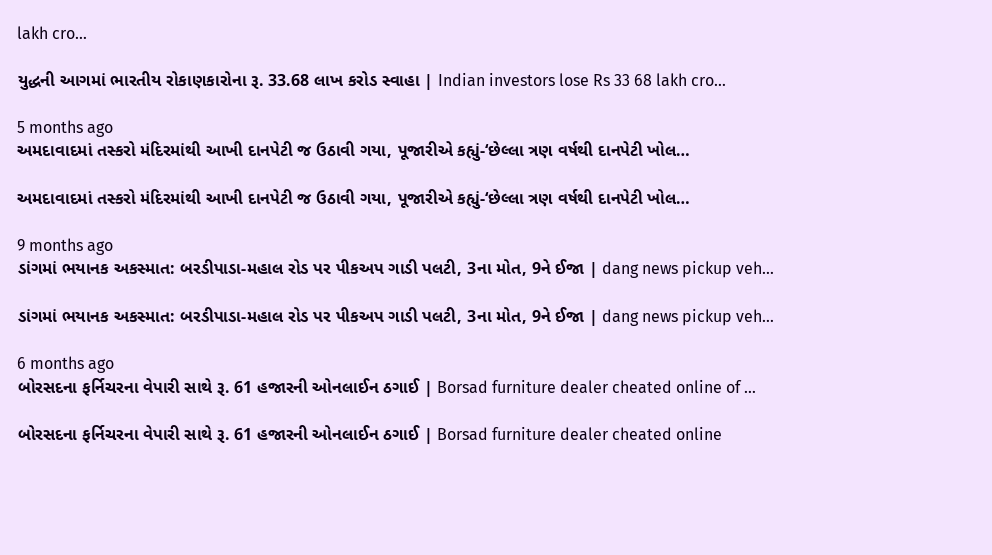lakh cro…

યુદ્ધની આગમાં ભારતીય રોકાણકારોના રૂ. 33.68 લાખ કરોડ સ્વાહા | Indian investors lose Rs 33 68 lakh cro…

5 months ago
અમદાવાદમાં તસ્કરો મંદિરમાંથી આખી દાનપેટી જ ઉઠાવી ગયા, પૂજારીએ કહ્યું-‘છેલ્લા ત્રણ વર્ષથી દાનપેટી ખોલ…

અમદાવાદમાં તસ્કરો મંદિરમાંથી આખી દાનપેટી જ ઉઠાવી ગયા, પૂજારીએ કહ્યું-‘છેલ્લા ત્રણ વર્ષથી દાનપેટી ખોલ…

9 months ago
ડાંગમાં ભયાનક અકસ્માત: બરડીપાડા-મહાલ રોડ પર પીકઅપ ગાડી પલટી, 3ના મોત, 9ને ઈજા | dang news pickup veh…

ડાંગમાં ભયાનક અકસ્માત: બરડીપાડા-મહાલ રોડ પર પીકઅપ ગાડી પલટી, 3ના મોત, 9ને ઈજા | dang news pickup veh…

6 months ago
બોરસદના ફર્નિચરના વેપારી સાથે રૂ. 61 હજારની ઓનલાઈન ઠગાઈ | Borsad furniture dealer cheated online of …

બોરસદના ફર્નિચરના વેપારી સાથે રૂ. 61 હજારની ઓનલાઈન ઠગાઈ | Borsad furniture dealer cheated online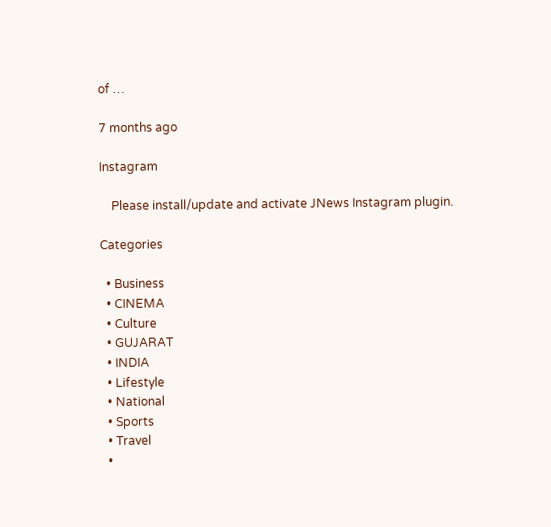of …

7 months ago

Instagram

    Please install/update and activate JNews Instagram plugin.

Categories

  • Business
  • CINEMA
  • Culture
  • GUJARAT
  • INDIA
  • Lifestyle
  • National
  • Sports
  • Travel
  •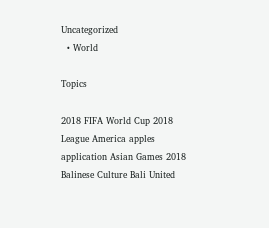Uncategorized
  • World

Topics

2018 FIFA World Cup 2018 League America apples application Asian Games 2018 Balinese Culture Bali United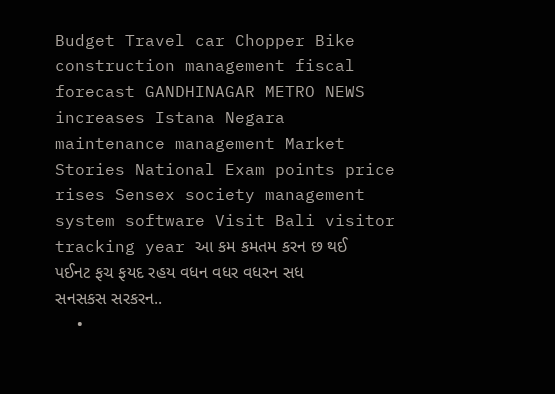Budget Travel car Chopper Bike construction management fiscal forecast GANDHINAGAR METRO NEWS increases Istana Negara maintenance management Market Stories National Exam points price rises Sensex society management system software Visit Bali visitor tracking year આ કમ કમતમ કરન છ થઈ પઈનટ ફચ ફયદ રહય વધન વધર વધરન સધ સનસકસ સરકરન..
  •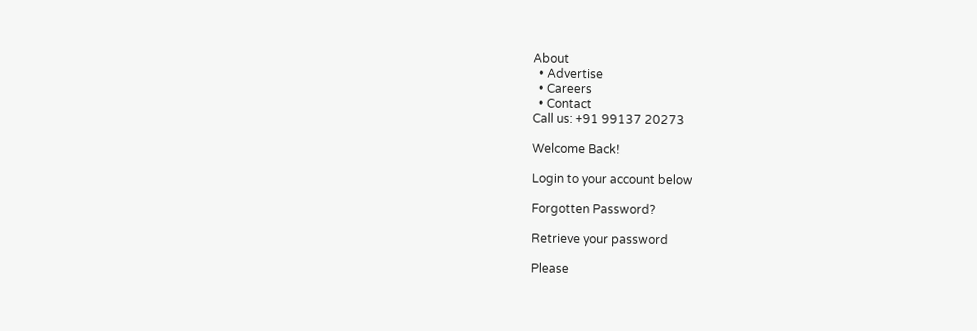About
  • Advertise
  • Careers
  • Contact
Call us: +91 99137 20273

Welcome Back!

Login to your account below

Forgotten Password?

Retrieve your password

Please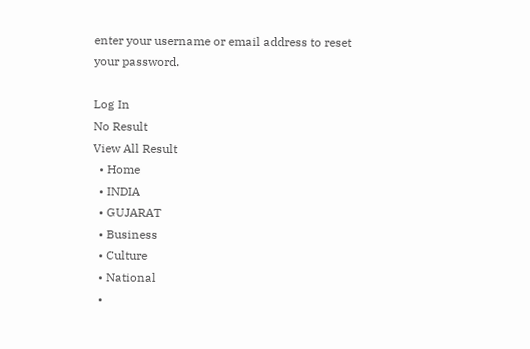enter your username or email address to reset your password.

Log In
No Result
View All Result
  • Home
  • INDIA
  • GUJARAT
  • Business
  • Culture
  • National
  •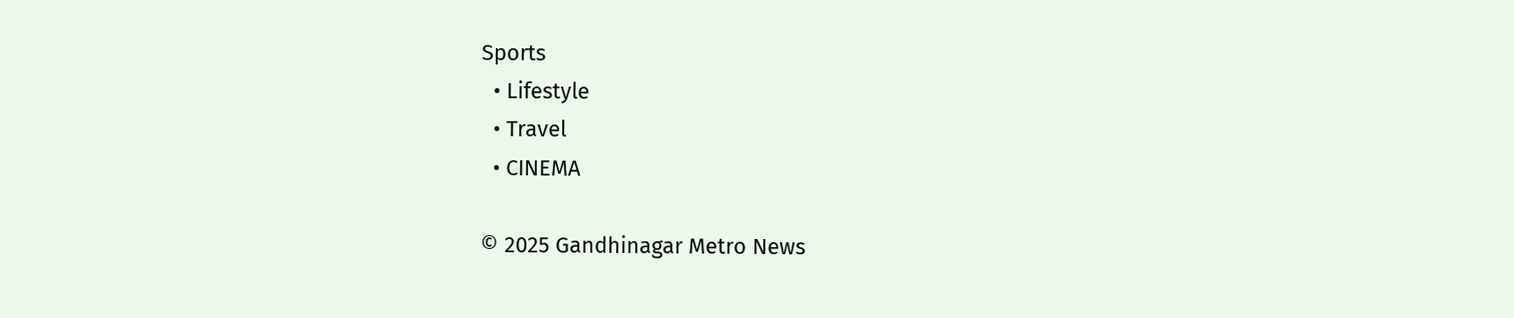Sports
  • Lifestyle
  • Travel
  • CINEMA

© 2025 Gandhinagar Metro News